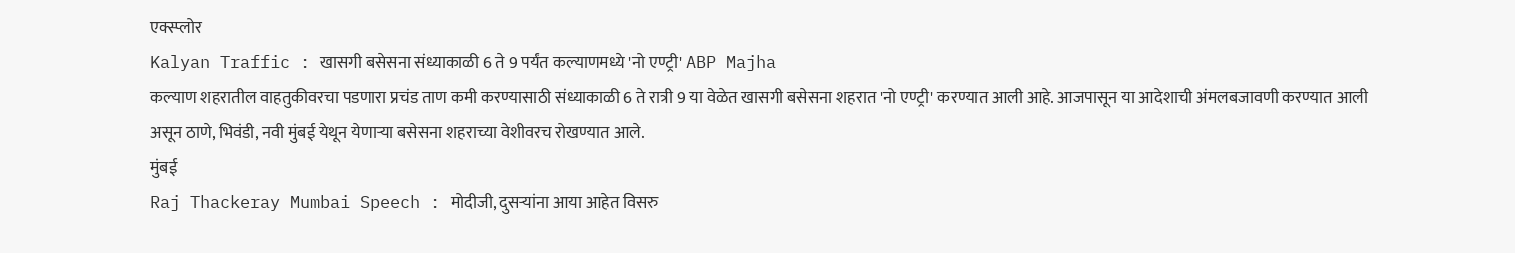एक्स्प्लोर
Kalyan Traffic : खासगी बसेसना संध्याकाळी 6 ते 9 पर्यंत कल्याणमध्ये 'नो एण्ट्री' ABP Majha
कल्याण शहरातील वाहतुकीवरचा पडणारा प्रचंड ताण कमी करण्यासाठी संध्याकाळी 6 ते रात्री 9 या वेळेत खासगी बसेसना शहरात 'नो एण्ट्री' करण्यात आली आहे. आजपासून या आदेशाची अंमलबजावणी करण्यात आली असून ठाणे, भिवंडी, नवी मुंबई येथून येणाऱ्या बसेसना शहराच्या वेशीवरच रोखण्यात आले.
मुंबई
Raj Thackeray Mumbai Speech : मोदीजी, दुसऱ्यांना आया आहेत विसरु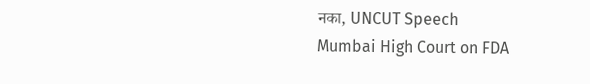नका, UNCUT Speech
Mumbai High Court on FDA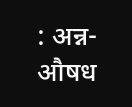: अन्न-औषध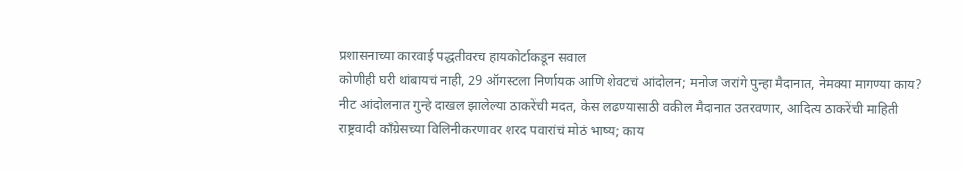प्रशासनाच्या कारवाई पद्धतीवरच हायकोर्टाकडून सवाल
कोणीही घरी थांबायचं नाही, 29 ऑगस्टला निर्णायक आणि शेवटचं आंदोलन; मनोज जरांगे पुन्हा मैदानात, नेमक्या मागण्या काय?
नीट आंदोलनात गुन्हे दाखल झालेल्या ठाकरेंची मदत, केस लढण्यासाठी वकील मैदानात उतरवणार, आदित्य ठाकरेंची माहिती
राष्ट्रवादी काँग्रेसच्या विलिनीकरणावर शरद पवारांचं मोठं भाष्य; काय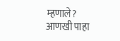म्हणाले?
आणखी पाहा